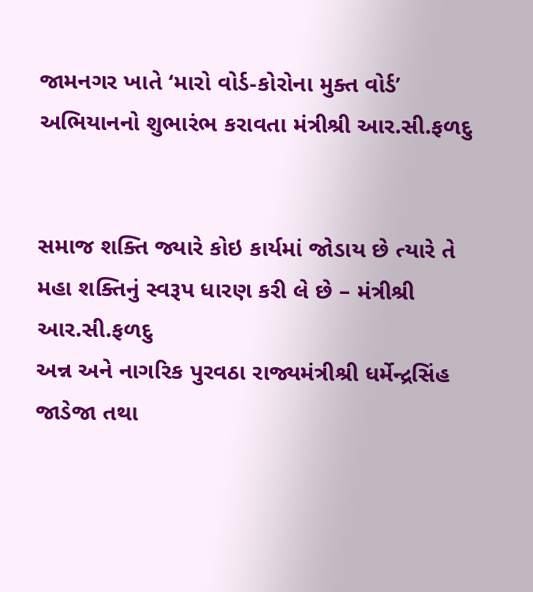જામનગર ખાતે ‘મારો વોર્ડ-કોરોના મુક્ત વોર્ડ’ અભિયાનનો શુભારંભ કરાવતા મંત્રીશ્રી આર.સી.ફળદુ


સમાજ શક્તિ જ્યારે કોઇ કાર્યમાં જોડાય છે ત્યારે તે મહા શક્તિનું સ્વરૂપ ધારણ કરી લે છે – મંત્રીશ્રી આર.સી.ફળદુ
અન્ન અને નાગરિક પુરવઠા રાજ્યમંત્રીશ્રી ધર્મેન્દ્રસિંહ જાડેજા તથા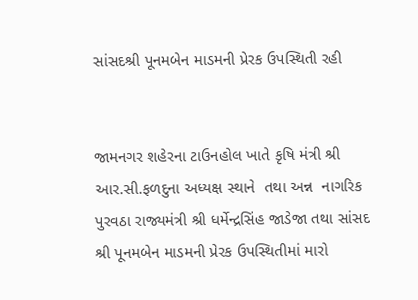સાંસદશ્રી પૂનમબેન માડમની પ્રેરક ઉપસ્થિતી રહી


જામનગર શહેરના ટાઉનહોલ ખાતે કૃષિ મંત્રી શ્રી આર.સી.ફળદુના અધ્યક્ષ સ્થાને  તથા અન્ન  નાગરિક પુરવઠા રાજ્યમંત્રી શ્રી ધર્મેન્દ્રસિંહ જાડેજા તથા સાંસદ શ્રી પૂનમબેન માડમની પ્રેરક ઉપસ્થિતીમાં મારો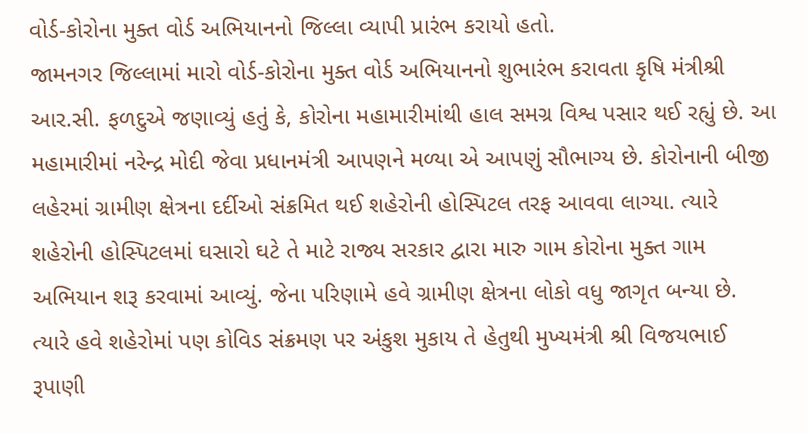વોર્ડ-કોરોના મુક્ત વોર્ડ અભિયાનનો જિલ્લા વ્યાપી પ્રારંભ કરાયો હતો.
જામનગર જિલ્લામાં મારો વોર્ડ-કોરોના મુક્ત વોર્ડ અભિયાનનો શુભારંભ કરાવતા કૃષિ મંત્રીશ્રી આર.સી. ફળદુએ જણાવ્યું હતું કે, કોરોના મહામારીમાંથી હાલ સમગ્ર વિશ્વ પસાર થઈ રહ્યું છે. આ મહામારીમાં નરેન્દ્ર મોદી જેવા પ્રધાનમંત્રી આપણને મળ્યા એ આપણું સૌભાગ્ય છે. કોરોનાની બીજી લહેરમાં ગ્રામીણ ક્ષેત્રના દર્દીઓ સંક્રમિત થઈ શહેરોની હોસ્પિટલ તરફ આવવા લાગ્યા. ત્યારે શહેરોની હોસ્પિટલમાં ઘસારો ઘટે તે માટે રાજ્ય સરકાર દ્વારા મારુ ગામ કોરોના મુક્ત ગામ અભિયાન શરૂ કરવામાં આવ્યું. જેના પરિણામે હવે ગ્રામીણ ક્ષેત્રના લોકો વધુ જાગૃત બન્યા છે. ત્યારે હવે શહેરોમાં પણ કોવિડ સંક્રમણ પર અંકુશ મુકાય તે હેતુથી મુખ્યમંત્રી શ્રી વિજયભાઈ રૂપાણી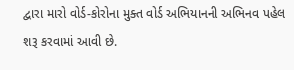દ્વારા મારો વોર્ડ-કોરોના મુક્ત વોર્ડ અભિયાનની અભિનવ પહેલ શરૂ કરવામાં આવી છે.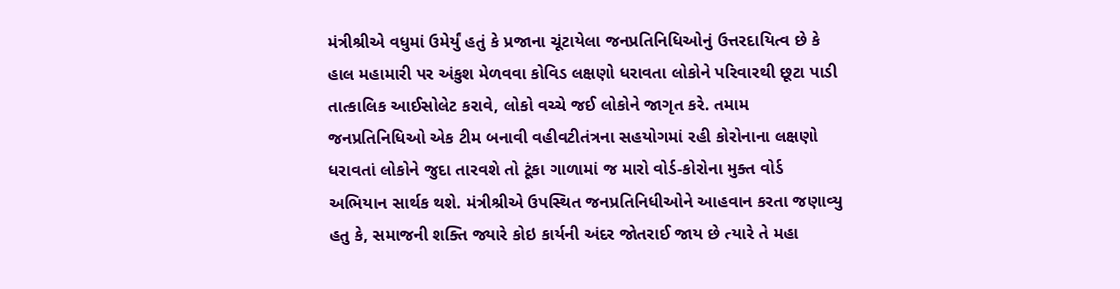મંત્રીશ્રીએ વધુમાં ઉમેર્યું હતું કે પ્રજાના ચૂંટાયેલા જનપ્રતિનિધિઓનું ઉત્તરદાયિત્વ છે કે હાલ મહામારી પર અંકુશ મેળવવા કોવિડ લક્ષણો ધરાવતા લોકોને પરિવારથી છૂટા પાડી તાત્કાલિક આઈસોલેટ કરાવે, લોકો વચ્ચે જઈ લોકોને જાગૃત કરે. તમામ જનપ્રતિનિધિઓ એક ટીમ બનાવી વહીવટીતંત્રના સહયોગમાં રહી કોરોનાના લક્ષણો ધરાવતાં લોકોને જુદા તારવશે તો ટૂંકા ગાળામાં જ મારો વોર્ડ-કોરોના મુક્ત વોર્ડ અભિયાન સાર્થક થશે. મંત્રીશ્રીએ ઉપસ્થિત જનપ્રતિનિધીઓને આહવાન કરતા જણાવ્યુ હતુ કે, સમાજની શક્તિ જ્યારે કોઇ કાર્યની અંદર જોતરાઈ જાય છે ત્યારે તે મહા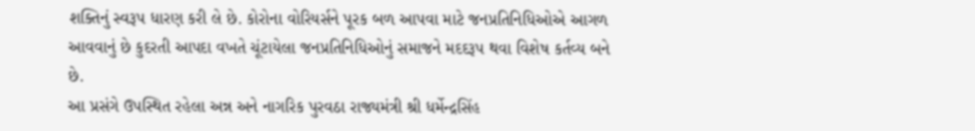શક્તિનું સ્વરૂપ ધારણ કરી લે છે. કોરોના વોરિયર્સને પૂરક બળ આપવા માટે જનપ્રતિનિધિઓએ આગળ આવવાનું છે કુદરતી આપદા વખતે ચૂંટાયેલા જનપ્રતિનિધિઓનું સમાજને મદદરૂપ થવા વિશેષ કર્તવ્ય બને છે.
આ પ્રસંગે ઉપસ્થિત રહેલા અન્ન અને નાગરિક પુરવઠા રાજ્યમંત્રી શ્રી ધર્મેન્દ્રસિંહ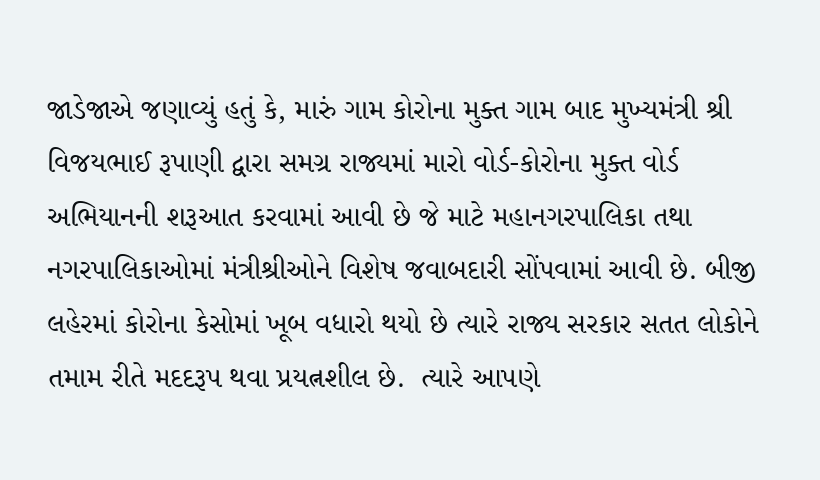જાડેજાએ જણાવ્યું હતું કે, મારું ગામ કોરોના મુક્ત ગામ બાદ મુખ્યમંત્રી શ્રી વિજયભાઈ રૂપાણી દ્વારા સમગ્ર રાજ્યમાં મારો વોર્ડ-કોરોના મુક્ત વોર્ડ અભિયાનની શરૂઆત કરવામાં આવી છે જે માટે મહાનગરપાલિકા તથા નગરપાલિકાઓમાં મંત્રીશ્રીઓને વિશેષ જવાબદારી સોંપવામાં આવી છે. બીજી લહેરમાં કોરોના કેસોમાં ખૂબ વધારો થયો છે ત્યારે રાજ્ય સરકાર સતત લોકોને તમામ રીતે મદદરૂપ થવા પ્રયત્નશીલ છે.  ત્યારે આપણે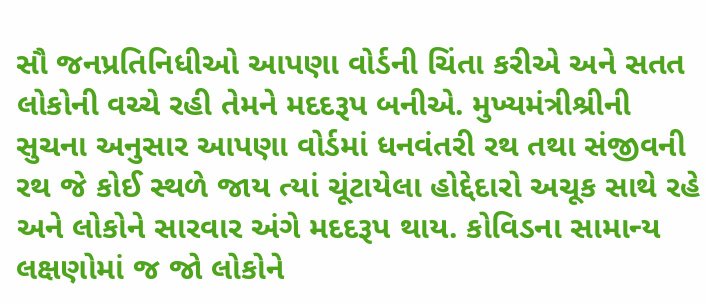સૌ જનપ્રતિનિધીઓ આપણા વોર્ડની ચિંતા કરીએ અને સતત લોકોની વચ્ચે રહી તેમને મદદરૂપ બનીએ. મુખ્યમંત્રીશ્રીની સુચના અનુસાર આપણા વોર્ડમાં ધનવંતરી રથ તથા સંજીવની રથ જે કોઈ સ્થળે જાય ત્યાં ચૂંટાયેલા હોદ્દેદારો અચૂક સાથે રહે અને લોકોને સારવાર અંગે મદદરૂપ થાય. કોવિડના સામાન્ય લક્ષણોમાં જ જો લોકોને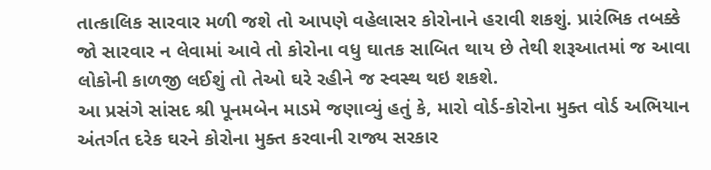તાત્કાલિક સારવાર મળી જશે તો આપણે વહેલાસર કોરોનાને હરાવી શકશું. પ્રારંભિક તબક્કે જો સારવાર ન લેવામાં આવે તો કોરોના વધુ ઘાતક સાબિત થાય છે તેથી શરૂઆતમાં જ આવા લોકોની કાળજી લઈશું તો તેઓ ઘરે રહીને જ સ્વસ્થ થઇ શકશે.
આ પ્રસંગે સાંસદ શ્રી પૂનમબેન માડમે જણાવ્યું હતું કે, મારો વોર્ડ-કોરોના મુક્ત વોર્ડ અભિયાન અંતર્ગત દરેક ઘરને કોરોના મુક્ત કરવાની રાજ્ય સરકાર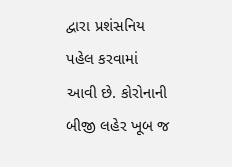દ્વારા પ્રશંસનિય પહેલ કરવામાં આવી છે. કોરોનાની બીજી લહેર ખૂબ જ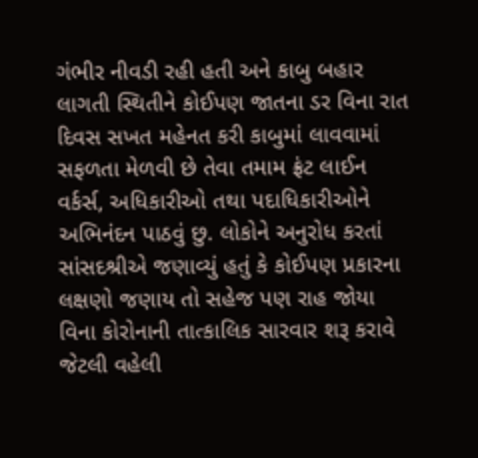ગંભીર નીવડી રહી હતી અને કાબુ બહાર લાગતી સ્થિતીને કોઈપણ જાતના ડર વિના રાત દિવસ સખત મહેનત કરી કાબુમાં લાવવામાં સફળતા મેળવી છે તેવા તમામ ફ્રંટ લાઈન વર્કર્સ, અધિકારીઓ તથા પદાધિકારીઓને અભિનંદન પાઠવું છુ. લોકોને અનુરોધ કરતાં સાંસદશ્રીએ જણાવ્યું હતું કે કોઈપણ પ્રકારના લક્ષણો જણાય તો સહેજ પણ રાહ જોયા વિના કોરોનાની તાત્કાલિક સારવાર શરૂ કરાવે જેટલી વહેલી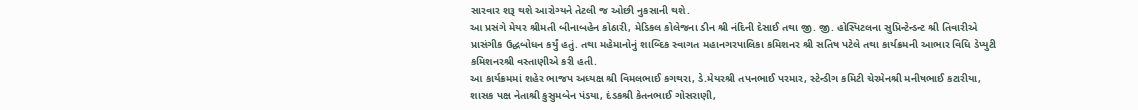સારવાર શરૂ થશે આરોગ્યને તેટલી જ ઓછી નુકસાની થશે.
આ પ્રસંગે મેયર શ્રીમતી બીનાબહેન કોઠારી, મેડિકલ કોલેજના ડીન શ્રી નંદિની દેસાઈ તથા જી. જી. હોસ્પિટલના સુપ્રિન્ટેન્ડન્ટ શ્રી તિવારીએ પ્રાસંગીક ઉદ્ધબોધન કર્યું હતું. તથા મહેમાનોનું શાબ્દિક સ્વાગત મહાનગરપાલિકા કમિશનર શ્રી સતિષ પટેલે તથા કાર્યક્રમની આભાર વિધિ ડેપ્યુટી કમિશનરશ્રી વસ્તાણીએ કરી હતી.
આ કાર્યક્રમમાં શહેર ભાજપ અધ્યક્ષ શ્રી વિમલભાઈ કગથરા, ડે.મેયરશ્રી તપનભાઈ પરમાર, સ્ટેન્ડીગ કમિટી ચેરમેનશ્રી મનીષભાઈ કટારીયા, શાસક પક્ષ નેતાશ્રી કુસુમબેન પંડયા, દંડકશ્રી કેતનભાઈ ગોસરાણી,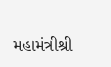મહામંત્રીશ્રી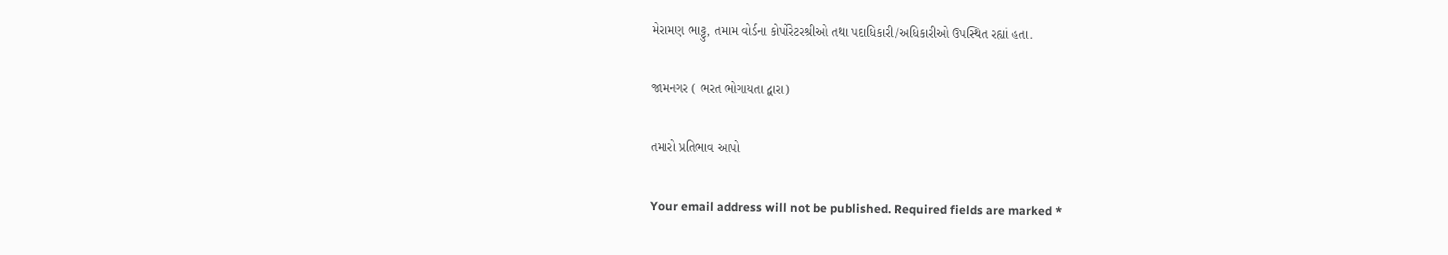મેરામણ ભાટ્ટુ, તમામ વોર્ડના કોર્પોરેટરશ્રીઓ તથા પદાધિકારી/અધિકારીઓ ઉપસ્થિત રહ્યાં હતા.

જામનગર ( ભરત ભોગાયતા દ્વારા)

તમારો પ્રતિભાવ આપો

Your email address will not be published. Required fields are marked *